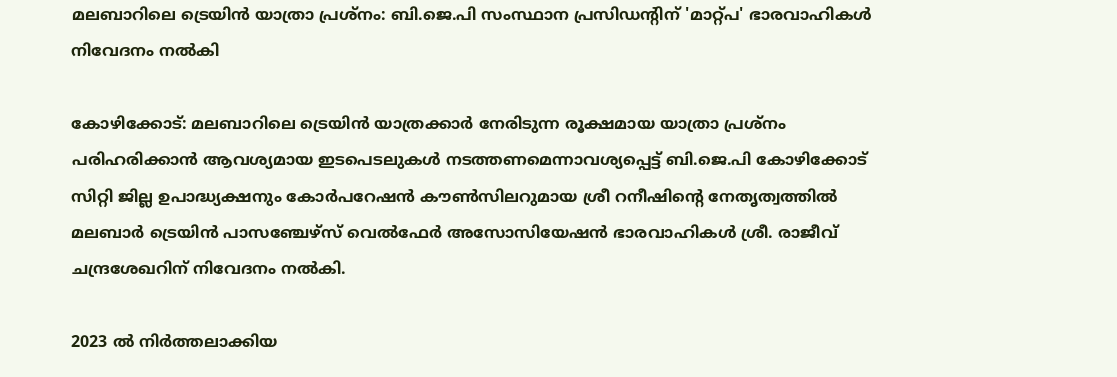മലബാറിലെ ട്രെയിന്‍ യാത്രാ പ്രശ്‌നം: ബി.ജെ.പി സംസ്ഥാന പ്രസിഡന്‍റിന് 'മാറ്റ്പ' ഭാരവാഹികൾ നിവേദനം നല്‍കി

കോഴിക്കോട്: മലബാറിലെ ട്രെയിന്‍ യാത്രക്കാർ നേരിടുന്ന രൂക്ഷമായ യാത്രാ പ്രശ്നം പരിഹരിക്കാന്‍ ആവശ്യമായ ഇടപെടലുകള്‍ നടത്തണമെന്നാവശ്യപ്പെട്ട് ബി.ജെ.പി കോഴിക്കോട് സിറ്റി ജില്ല ഉപാദ്ധ്യക്ഷനും കോർപറേഷൻ കൗൺസിലറുമായ ശ്രീ റനീഷിന്‍റെ നേതൃത്വത്തില്‍ മലബാർ ട്രെയിന്‍ പാസഞ്ചേഴ്സ് വെൽഫേർ അസോസിയേഷന്‍ ഭാരവാഹികള്‍ ശ്രീ. രാജീവ് ചന്ദ്രശേഖറിന് നിവേദനം നല്‍കി.

2023 ൽ നിർത്തലാക്കിയ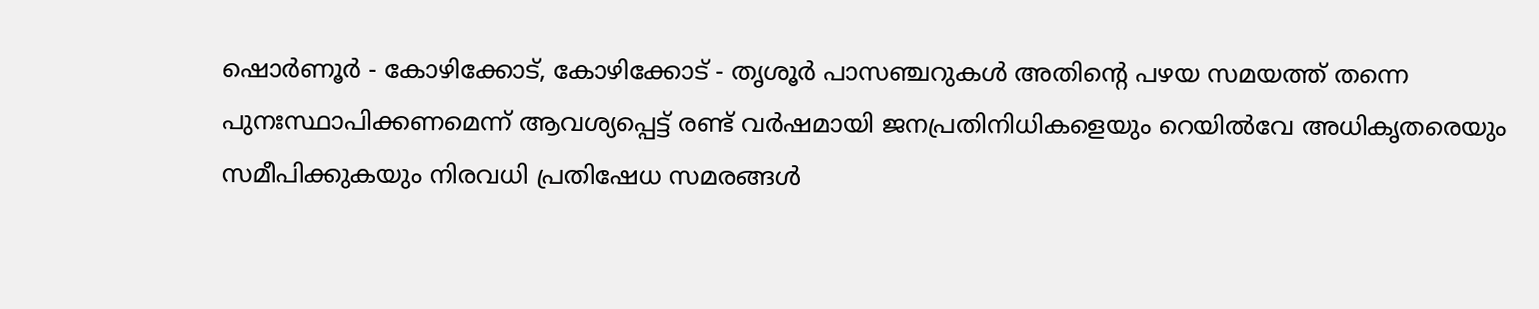ഷൊര്‍ണൂര്‍ - കോഴിക്കോട്, കോഴിക്കോട് - തൃശൂര്‍ പാസഞ്ചറുകൾ അതിന്റെ പഴയ സമയത്ത് തന്നെ പുനഃസ്ഥാപിക്കണമെന്ന് ആവശ്യപ്പെട്ട് രണ്ട് വർഷമായി ജനപ്രതിനിധികളെയും റെയില്‍വേ അധികൃതരെയും സമീപിക്കുകയും നിരവധി പ്രതിഷേധ സമരങ്ങൾ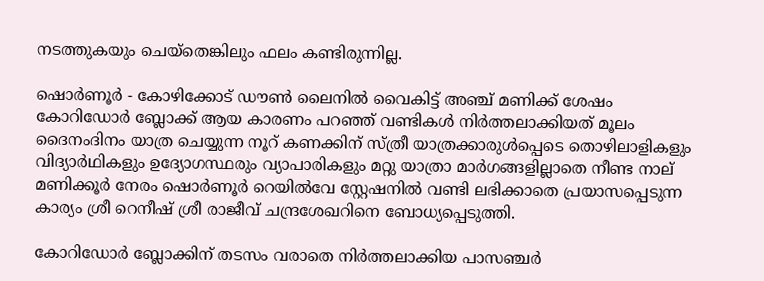നടത്തുകയും ചെയ്തെങ്കിലും ഫലം കണ്ടിരുന്നില്ല.

ഷൊര്‍ണൂര്‍ - കോഴിക്കോട് ഡൗണ്‍ ലൈനില്‍ വൈകിട്ട് അഞ്ച് മണിക്ക് ശേഷം കോറിഡോർ ബ്ലോക്ക് ആയ കാരണം പറഞ്ഞ് വണ്ടികള്‍ നിർത്തലാക്കിയത് മൂലം ദൈനംദിനം യാത്ര ചെയ്യുന്ന നൂറ് കണക്കിന് സ്ത്രീ യാത്രക്കാരുൾപ്പെടെ തൊഴിലാളികളും വിദ്യാര്‍ഥികളും ഉദ്യോഗസ്ഥരും വ്യാപാരികളും മറ്റു യാത്രാ മാര്‍ഗങ്ങളില്ലാതെ നീണ്ട നാല് മണിക്കൂർ നേരം ഷൊര്‍ണൂര്‍ റെയില്‍വേ സ്റ്റേഷനില്‍ വണ്ടി ലഭിക്കാതെ പ്രയാസപ്പെടുന്ന കാര്യം ശ്രീ റെനീഷ് ശ്രീ രാജീവ് ചന്ദ്രശേഖറിനെ ബോധ്യപ്പെടുത്തി.

കോറിഡോർ ബ്ലോക്കിന് തടസം വരാതെ നിർത്തലാക്കിയ പാസഞ്ചർ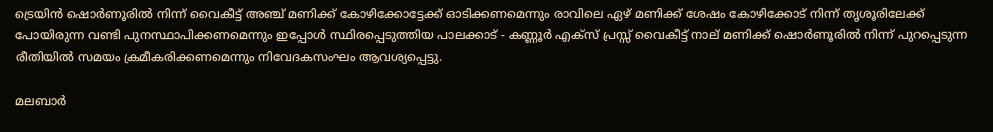ട്രെയിൻ ഷൊര്‍ണൂരില്‍ നിന്ന് വൈകീട്ട് അഞ്ച് മണിക്ക് കോഴിക്കോട്ടേക്ക് ഓടിക്കണമെന്നും രാവിലെ ഏഴ് മണിക്ക് ശേഷം കോഴിക്കോട് നിന്ന് തൃശൂരിലേക്ക് പോയിരുന്ന വണ്ടി പുനസ്ഥാപിക്കണമെന്നും ഇപ്പോൾ സ്ഥിരപ്പെടുത്തിയ പാലക്കാട് - കണ്ണൂര്‍ എക്സ് പ്രസ്സ് വൈകീട്ട് നാല് മണിക്ക് ഷൊര്‍ണൂരില്‍ നിന്ന് പുറപ്പെടുന്ന രീതിയില്‍ സമയം ക്രമീകരിക്കണമെന്നും നിവേദകസംഘം ആവശ്യപ്പെട്ടു.

മലബാർ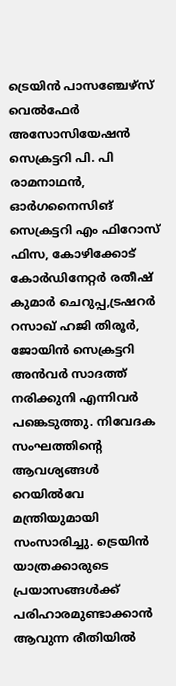ട്രെയിന്‍ പാസഞ്ചേഴ്സ് വെൽഫേർ അസോസിയേഷൻ സെക്രട്ടറി പി. പി രാമനാഥൻ, ഓർഗനൈസിങ് സെക്രട്ടറി എം ഫിറോസ് ഫിസ, കോഴിക്കോട് കോർഡിനേറ്റർ രതീഷ് കുമാർ ചെറുപ്പ,ട്രഷറർ റസാഖ് ഹജി തിരൂർ, ജോയിൻ സെക്രട്ടറി അൻവർ സാദത്ത് നരിക്കുനി എന്നിവർ പങ്കെടുത്തു. നിവേദക സംഘത്തിന്റെ ആവശ്യങ്ങൾ റെയിൽവേ മന്ത്രിയുമായി സംസാരിച്ചു. ട്രെയിൻ യാത്രക്കാരുടെ പ്രയാസങ്ങള്‍ക്ക് പരിഹാരമുണ്ടാക്കാൻ ആവുന്ന രീതിയിൽ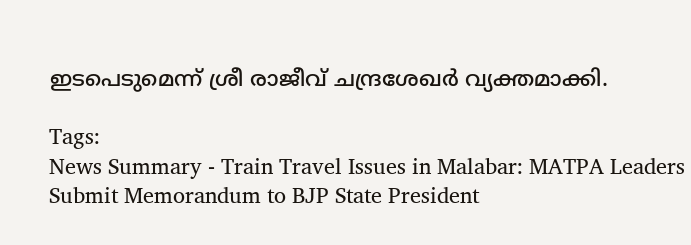ഇടപെടുമെന്ന് ശ്രീ രാജീവ് ചന്ദ്രശേഖർ വ്യക്തമാക്കി.

Tags:
News Summary - Train Travel Issues in Malabar: MATPA Leaders Submit Memorandum to BJP State President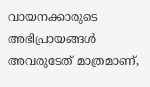വായനക്കാരുടെ അഭിപ്രായങ്ങള്‍ അവരുടേത് മാത്രമാണ്,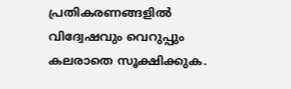പ്രതികരണങ്ങളിൽ വിദ്വേഷവും വെറുപ്പും കലരാതെ സൂക്ഷിക്കുക.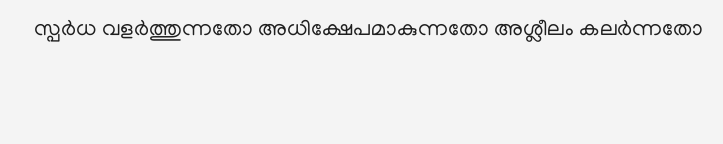സ്പർധ വളർത്തുന്നതോ അധിക്ഷേപമാകുന്നതോ അശ്ലീലം കലർന്നതോ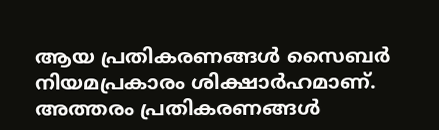ആയ പ്രതികരണങ്ങൾ സൈബർ നിയമപ്രകാരം ശിക്ഷാർഹമാണ്. അത്തരം പ്രതികരണങ്ങൾ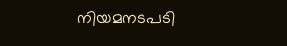നിയമനടപടി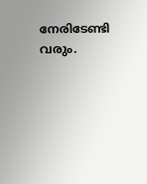നേരിടേണ്ടി വരും.